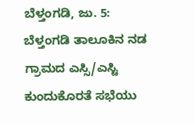ಬೆಳ್ತಂಗಡಿ, ಜು. 5: ಬೆಳ್ತಂಗಡಿ ತಾಲೂಕಿನ ನಡ ಗ್ರಾಮದ ಎಸ್ಸಿ/ಎಸ್ಟಿ ಕುಂದುಕೊರತೆ ಸಭೆಯು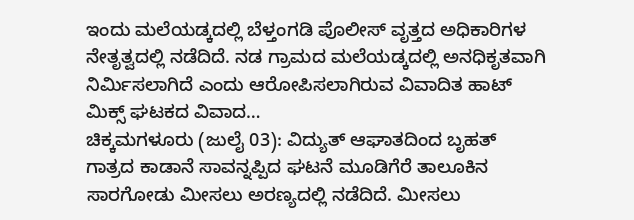ಇಂದು ಮಲೆಯಡ್ಕದಲ್ಲಿ ಬೆಳ್ತಂಗಡಿ ಪೊಲೀಸ್ ವೃತ್ತದ ಅಧಿಕಾರಿಗಳ ನೇತೃತ್ವದಲ್ಲಿ ನಡೆದಿದೆ. ನಡ ಗ್ರಾಮದ ಮಲೆಯಡ್ಕದಲ್ಲಿ ಅನಧಿಕೃತವಾಗಿ ನಿರ್ಮಿಸಲಾಗಿದೆ ಎಂದು ಆರೋಪಿಸಲಾಗಿರುವ ವಿವಾದಿತ ಹಾಟ್ ಮಿಕ್ಸ್ ಘಟಕದ ವಿವಾದ…
ಚಿಕ್ಕಮಗಳೂರು (ಜುಲೈ 03): ವಿದ್ಯುತ್ ಆಘಾತದಿಂದ ಬೃಹತ್ ಗಾತ್ರದ ಕಾಡಾನೆ ಸಾವನ್ನಪ್ಪಿದ ಘಟನೆ ಮೂಡಿಗೆರೆ ತಾಲೂಕಿನ ಸಾರಗೋಡು ಮೀಸಲು ಅರಣ್ಯದಲ್ಲಿ ನಡೆದಿದೆ. ಮೀಸಲು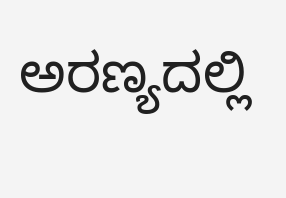ಅರಣ್ಯದಲ್ಲಿ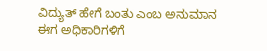ವಿದ್ಯುತ್ ಹೇಗೆ ಬಂತು ಎಂಬ ಅನುಮಾನ ಈಗ ಅಧಿಕಾರಿಗಳಿಗೆ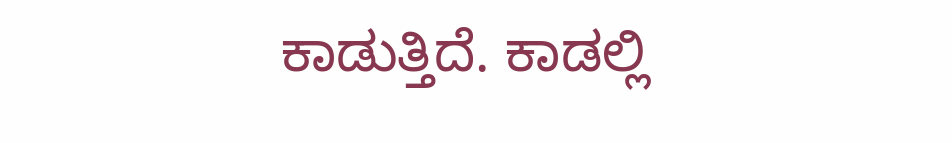ಕಾಡುತ್ತಿದೆ. ಕಾಡಲ್ಲಿ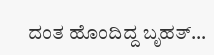ದಂತ ಹೊಂದಿದ್ದ ಬೃಹತ್…